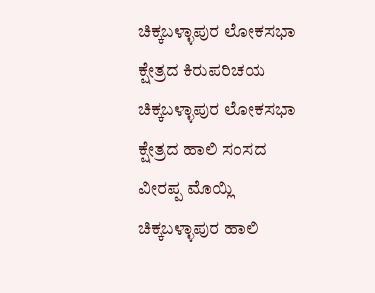ಚಿಕ್ಕಬಳ್ಳಾಪುರ ಲೋಕಸಭಾ ಕ್ಷೇತ್ರದ ಕಿರುಪರಿಚಯ
ಚಿಕ್ಕಬಳ್ಳಾಪುರ ಲೋಕಸಭಾ ಕ್ಷೇತ್ರದ ಹಾಲಿ ಸಂಸದ ವೀರಪ್ಪ ಮೊಯ್ಲಿ
ಚಿಕ್ಕಬಳ್ಳಾಪುರ ಹಾಲಿ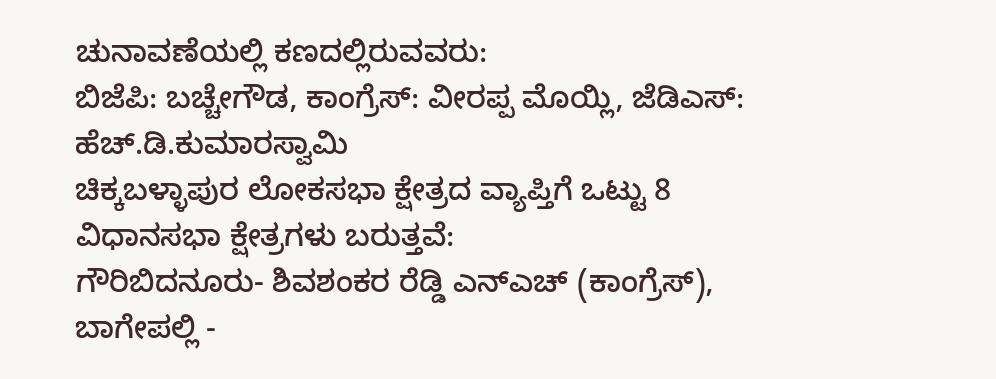ಚುನಾವಣೆಯಲ್ಲಿ ಕಣದಲ್ಲಿರುವವರು:
ಬಿಜೆಪಿ: ಬಚ್ಚೇಗೌಡ, ಕಾಂಗ್ರೆಸ್: ವೀರಪ್ಪ ಮೊಯ್ಲಿ, ಜೆಡಿಎಸ್: ಹೆಚ್.ಡಿ.ಕುಮಾರಸ್ವಾಮಿ
ಚಿಕ್ಕಬಳ್ಳಾಪುರ ಲೋಕಸಭಾ ಕ್ಷೇತ್ರದ ವ್ಯಾಪ್ತಿಗೆ ಒಟ್ಟು 8 ವಿಧಾನಸಭಾ ಕ್ಷೇತ್ರಗಳು ಬರುತ್ತವೆ:
ಗೌರಿಬಿದನೂರು- ಶಿವಶಂಕರ ರೆಡ್ಡಿ ಎನ್ಎಚ್ (ಕಾಂಗ್ರೆಸ್), ಬಾಗೇಪಲ್ಲಿ -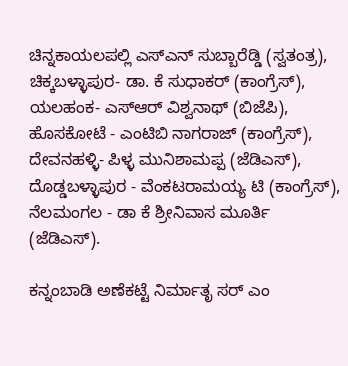ಚಿನ್ನಕಾಯಲಪಲ್ಲಿ ಎಸ್ಎನ್ ಸುಬ್ಬಾರೆಡ್ಡಿ (ಸ್ವತಂತ್ರ), ಚಿಕ್ಕಬಳ್ಳಾಪುರ- ಡಾ. ಕೆ ಸುಧಾಕರ್ (ಕಾಂಗ್ರೆಸ್), ಯಲಹಂಕ- ಎಸ್ಆರ್ ವಿಶ್ವನಾಥ್ (ಬಿಜೆಪಿ), ಹೊಸಕೋಟೆ - ಎಂಟಿಬಿ ನಾಗರಾಜ್ (ಕಾಂಗ್ರೆಸ್), ದೇವನಹಳ್ಳಿ- ಪಿಳ್ಳ ಮುನಿಶಾಮಪ್ಪ (ಜೆಡಿಎಸ್), ದೊಡ್ಡಬಳ್ಳಾಪುರ - ವೆಂಕಟರಾಮಯ್ಯ ಟಿ (ಕಾಂಗ್ರೆಸ್), ನೆಲಮಂಗಲ - ಡಾ ಕೆ ಶ್ರೀನಿವಾಸ ಮೂರ್ತಿ (ಜೆಡಿಎಸ್).

ಕನ್ನಂಬಾಡಿ ಅಣೆಕಟ್ಟೆ ನಿರ್ಮಾತೃ ಸರ್ ಎಂ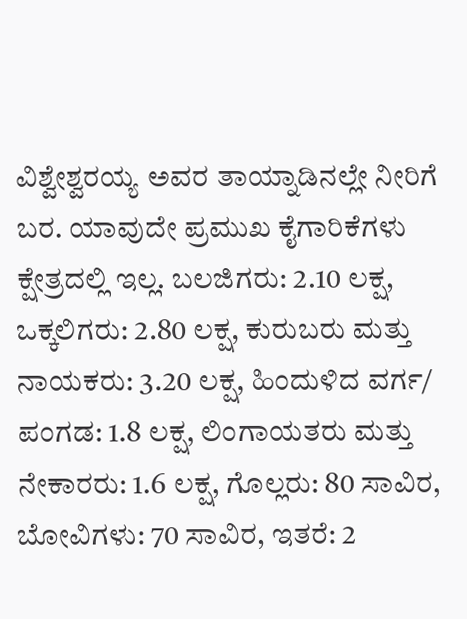ವಿಶ್ವೇಶ್ವರಯ್ಯ ಅವರ ತಾಯ್ನಾಡಿನಲ್ಲೇ ನೀರಿಗೆ ಬರ. ಯಾವುದೇ ಪ್ರಮುಖ ಕೈಗಾರಿಕೆಗಳು ಕ್ಷೇತ್ರದಲ್ಲಿ ಇಲ್ಲ. ಬಲಜಿಗರು: 2.10 ಲಕ್ಷ, ಒಕ್ಕಲಿಗರು: 2.80 ಲಕ್ಷ, ಕುರುಬರು ಮತ್ತು ನಾಯಕರು: 3.20 ಲಕ್ಷ, ಹಿಂದುಳಿದ ವರ್ಗ/ ಪಂಗಡ: 1.8 ಲಕ್ಷ, ಲಿಂಗಾಯತರು ಮತ್ತು ನೇಕಾರರು: 1.6 ಲಕ್ಷ, ಗೊಲ್ಲರು: 80 ಸಾವಿರ, ಬೋವಿಗಳು: 70 ಸಾವಿರ, ಇತರೆ: 2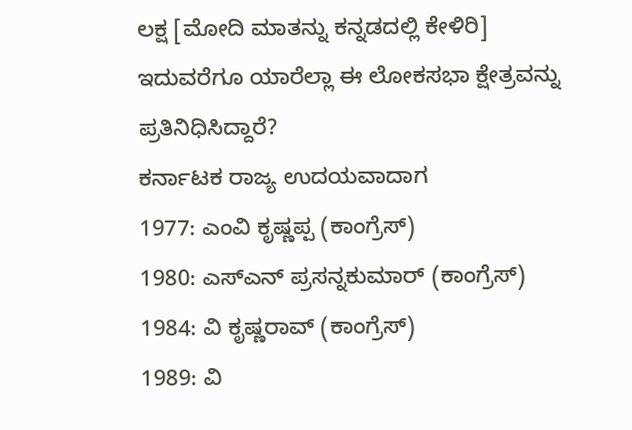ಲಕ್ಷ [ಮೋದಿ ಮಾತನ್ನು ಕನ್ನಡದಲ್ಲಿ ಕೇಳಿರಿ]
ಇದುವರೆಗೂ ಯಾರೆಲ್ಲಾ ಈ ಲೋಕಸಭಾ ಕ್ಷೇತ್ರವನ್ನು ಪ್ರತಿನಿಧಿಸಿದ್ದಾರೆ?
ಕರ್ನಾಟಕ ರಾಜ್ಯ ಉದಯವಾದಾಗ
1977: ಎಂವಿ ಕೃಷ್ಣಪ್ಪ (ಕಾಂಗ್ರೆಸ್)
1980: ಎಸ್ಎನ್ ಪ್ರಸನ್ನಕುಮಾರ್ (ಕಾಂಗ್ರೆಸ್)
1984: ವಿ ಕೃಷ್ಣರಾವ್ (ಕಾಂಗ್ರೆಸ್)
1989: ವಿ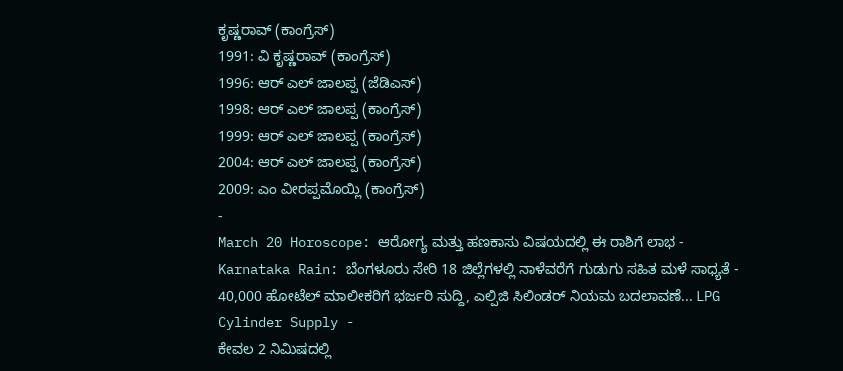ಕೃಷ್ಣರಾವ್ (ಕಾಂಗ್ರೆಸ್)
1991: ವಿ ಕೃಷ್ಣರಾವ್ (ಕಾಂಗ್ರೆಸ್)
1996: ಆರ್ ಎಲ್ ಜಾಲಪ್ಪ (ಜೆಡಿಎಸ್)
1998: ಆರ್ ಎಲ್ ಜಾಲಪ್ಪ (ಕಾಂಗ್ರೆಸ್)
1999: ಆರ್ ಎಲ್ ಜಾಲಪ್ಪ (ಕಾಂಗ್ರೆಸ್)
2004: ಆರ್ ಎಲ್ ಜಾಲಪ್ಪ (ಕಾಂಗ್ರೆಸ್)
2009: ಎಂ ವೀರಪ್ಪಮೊಯ್ಲಿ (ಕಾಂಗ್ರೆಸ್)
-
March 20 Horoscope: ಆರೋಗ್ಯ ಮತ್ತು ಹಣಕಾಸು ವಿಷಯದಲ್ಲಿ ಈ ರಾಶಿಗೆ ಲಾಭ -
Karnataka Rain: ಬೆಂಗಳೂರು ಸೇರಿ 18 ಜಿಲ್ಲೆಗಳಲ್ಲಿ ನಾಳೆವರೆಗೆ ಗುಡುಗು ಸಹಿತ ಮಳೆ ಸಾಧ್ಯತೆ -
40,000 ಹೋಟೆಲ್ ಮಾಲೀಕರಿಗೆ ಭರ್ಜರಿ ಸುದ್ದಿ, ಎಲ್ಪಿಜಿ ಸಿಲಿಂಡರ್ ನಿಯಮ ಬದಲಾವಣೆ... LPG Cylinder Supply -
ಕೇವಲ 2 ನಿಮಿಷದಲ್ಲಿ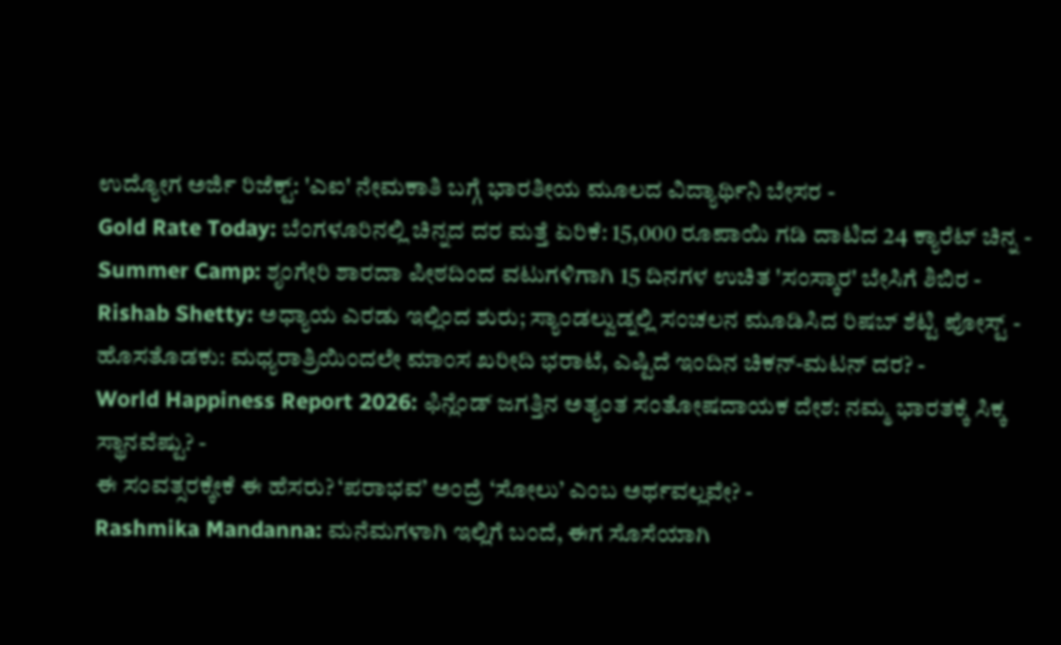ಉದ್ಯೋಗ ಅರ್ಜಿ ರಿಜೆಕ್ಟ್: 'ಎಐ' ನೇಮಕಾತಿ ಬಗ್ಗೆ ಭಾರತೀಯ ಮೂಲದ ವಿದ್ಯಾರ್ಥಿನಿ ಬೇಸರ -
Gold Rate Today: ಬೆಂಗಳೂರಿನಲ್ಲಿ ಚಿನ್ನದ ದರ ಮತ್ತೆ ಏರಿಕೆ: 15,000 ರೂಪಾಯಿ ಗಡಿ ದಾಟಿದ 24 ಕ್ಯಾರೆಟ್ ಚಿನ್ನ -
Summer Camp: ಶೃಂಗೇರಿ ಶಾರದಾ ಪೀಠದಿಂದ ವಟುಗಳಿಗಾಗಿ 15 ದಿನಗಳ ಉಚಿತ 'ಸಂಸ್ಕಾರ' ಬೇಸಿಗೆ ಶಿಬಿರ -
Rishab Shetty: ಅಧ್ಯಾಯ ಎರಡು ಇಲ್ಲಿಂದ ಶುರು; ಸ್ಯಾಂಡಲ್ವುಡ್ನಲ್ಲಿ ಸಂಚಲನ ಮೂಡಿಸಿದ ರಿಷಬ್ ಶೆಟ್ಟಿ ಪೋಸ್ಟ್ -
ಹೊಸತೊಡಕು: ಮಧ್ಯರಾತ್ರಿಯಿಂದಲೇ ಮಾಂಸ ಖರೀದಿ ಭರಾಟೆ, ಎಷ್ಟಿದೆ ಇಂದಿನ ಚಿಕನ್-ಮಟನ್ ದರ? -
World Happiness Report 2026: ಫಿನ್ಲೆಂಡ್ ಜಗತ್ತಿನ ಅತ್ಯಂತ ಸಂತೋಷದಾಯಕ ದೇಶ: ನಮ್ಮ ಭಾರತಕ್ಕೆ ಸಿಕ್ಕ ಸ್ಥಾನವೆಷ್ಟು? -
ಈ ಸಂವತ್ಸರಕ್ಕೇಕೆ ಈ ಹೆಸರು? ‘ಪರಾಭವ’ ಅಂದ್ರೆ ‘ಸೋಲು’ ಎಂಬ ಅರ್ಥವಲ್ಲವೇ? -
Rashmika Mandanna: ಮನೆಮಗಳಾಗಿ ಇಲ್ಲಿಗೆ ಬಂದೆ, ಈಗ ಸೊಸೆಯಾಗಿ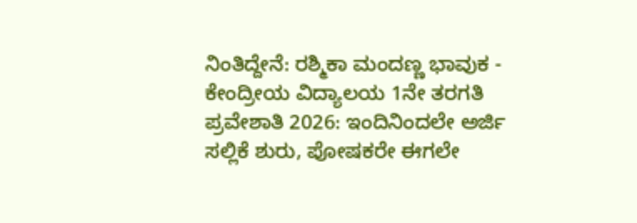ನಿಂತಿದ್ದೇನೆ: ರಶ್ಮಿಕಾ ಮಂದಣ್ಣ ಭಾವುಕ -
ಕೇಂದ್ರೀಯ ವಿದ್ಯಾಲಯ 1ನೇ ತರಗತಿ ಪ್ರವೇಶಾತಿ 2026: ಇಂದಿನಿಂದಲೇ ಅರ್ಜಿ ಸಲ್ಲಿಕೆ ಶುರು, ಪೋಷಕರೇ ಈಗಲೇ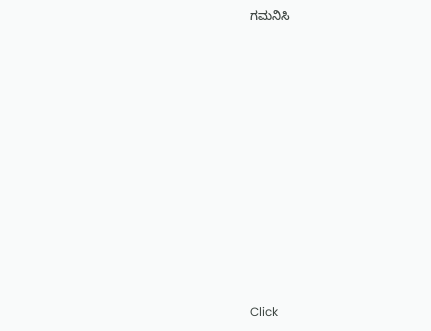ಗಮನಿಸಿ












Click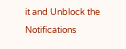it and Unblock the Notifications